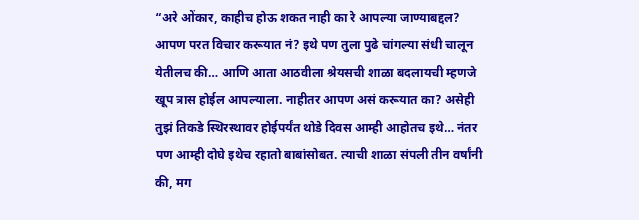“अरे ओंकार, काहीच होऊ शकत नाही का रे आपल्या जाण्याबद्दल? आपण परत विचार करूयात नं? इथे पण तुला पुढे चांगल्या संधी चालून येतीलच की… आणि आता आठवीला श्रेयसची शाळा बदलायची म्हणजे खूप त्रास होईल आपल्याला. नाहीतर आपण असं करूयात का? असेही तुझं तिकडे स्थिरस्थावर होईपर्यंत थोडे दिवस आम्ही आहोतच इथे… नंतर पण आम्ही दोघे इथेच रहातो बाबांसोबत. त्याची शाळा संपली तीन वर्षांनी की, मग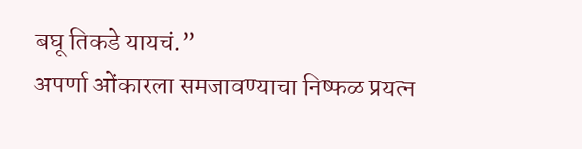बघू तिकडे यायचं.”
अपर्णा ओंकारला समजावण्याचा निष्फळ प्रयत्न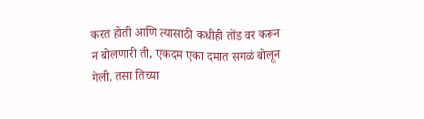करत होती आणि त्यासाठी कधीही तोंड वर करून न बोलणारी ती, एकदम एका दमात सगळं बोलून गेली. तसा तिच्या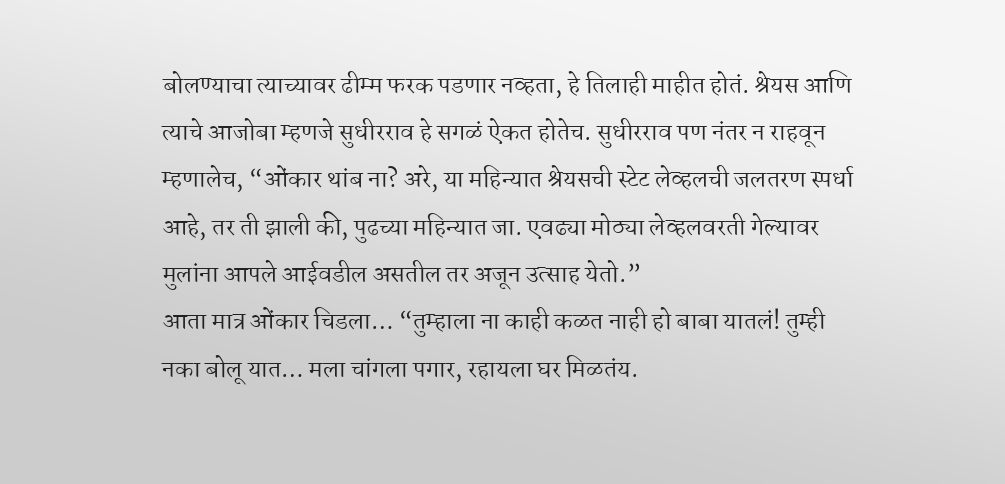बोलण्याचा त्याच्यावर ढीम्म फरक पडणार नव्हता, हे तिलाही माहीत होतं. श्रेयस आणि त्याचे आजोबा म्हणजे सुधीरराव हे सगळं ऐकत होतेच. सुधीरराव पण नंतर न राहवून म्हणालेच, “ओंकार थांब ना? अरे, या महिन्यात श्रेयसची स्टेट लेव्हलची जलतरण स्पर्धा आहे, तर ती झाली की, पुढच्या महिन्यात जा. एवढ्या मोठ्या लेव्हलवरती गेल्यावर मुलांना आपले आईवडील असतील तर अजून उत्साह येतो.”
आता मात्र ओंकार चिडला… “तुम्हाला ना काही कळत नाही हो बाबा यातलं! तुम्ही नका बोलू यात… मला चांगला पगार, रहायला घर मिळतंय.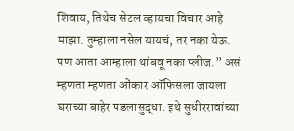शिवाय, तिथेच सेटल व्हायचा विचार आहे माझा. तुम्हाला नसेल यायचं, तर नका येऊ. पण आता आम्हाला थांबवू नका प्लीज.” असं म्हणता म्हणता ओंकार ऑफिसला जायला घराच्या बाहेर पडलासुद्धा. इथे सुधीररावांच्या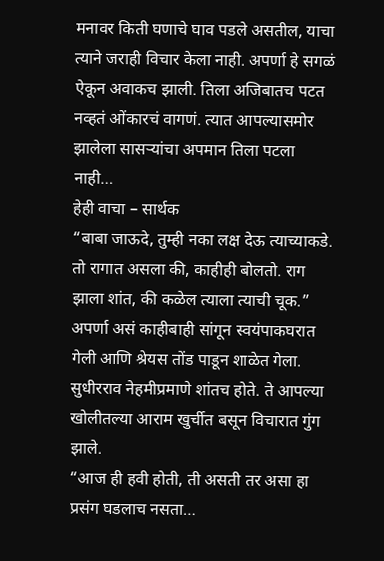मनावर किती घणाचे घाव पडले असतील, याचा त्याने जराही विचार केला नाही. अपर्णा हे सगळं ऐकून अवाकच झाली. तिला अजिबातच पटत नव्हतं ओंकारचं वागणं. त्यात आपल्यासमोर झालेला सासऱ्यांचा अपमान तिला पटला नाही…
हेही वाचा – सार्थक
“बाबा जाऊदे, तुम्ही नका लक्ष देऊ त्याच्याकडे. तो रागात असला की, काहीही बोलतो. राग झाला शांत, की कळेल त्याला त्याची चूक.” अपर्णा असं काहीबाही सांगून स्वयंपाकघरात गेली आणि श्रेयस तोंड पाडून शाळेत गेला. सुधीरराव नेहमीप्रमाणे शांतच होते. ते आपल्या खोलीतल्या आराम खुर्चीत बसून विचारात गुंग झाले.
“आज ही हवी होती, ती असती तर असा हा प्रसंग घडलाच नसता…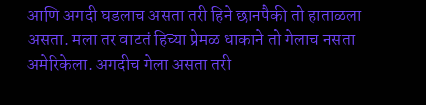आणि अगदी घडलाच असता तरी हिने छानपैकी तो हाताळला असता. मला तर वाटतं हिच्या प्रेमळ धाकाने तो गेलाच नसता अमेरिकेला. अगदीच गेला असता तरी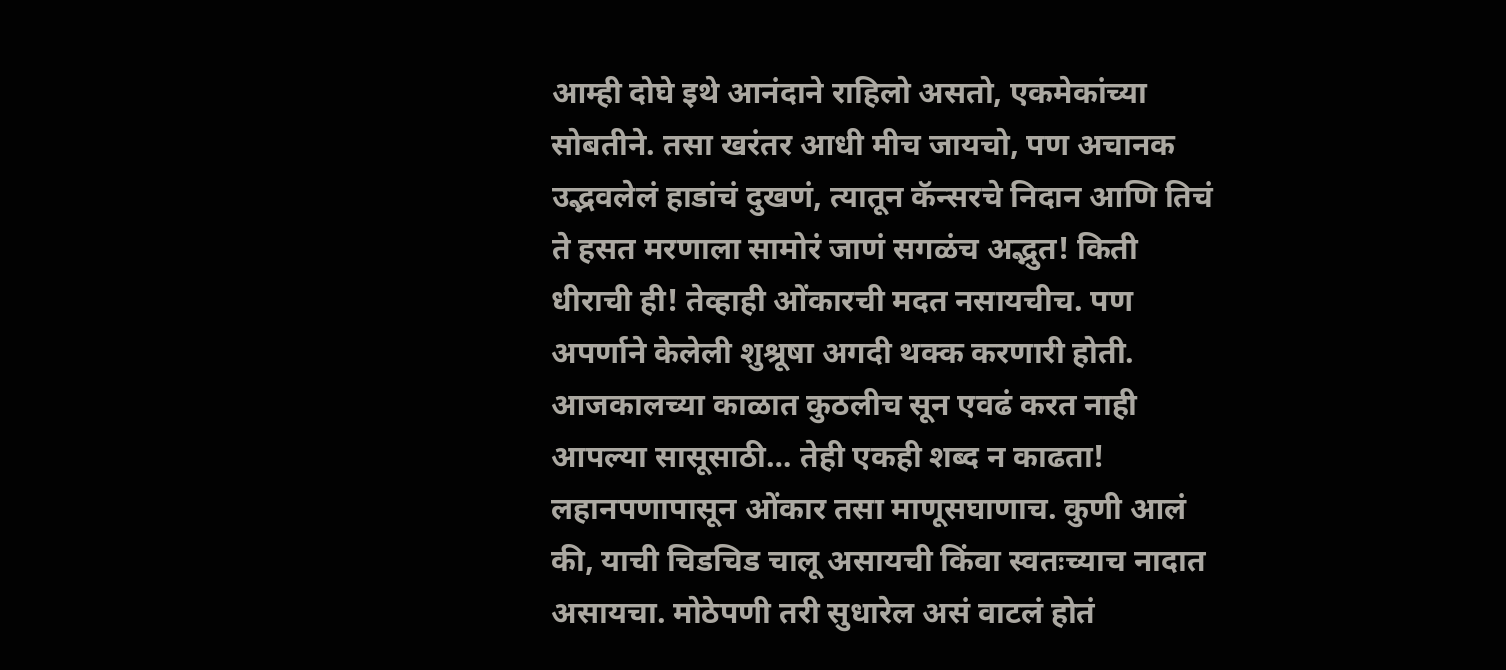आम्ही दोघे इथे आनंदाने राहिलो असतो, एकमेकांच्या सोबतीने. तसा खरंतर आधी मीच जायचो, पण अचानक उद्भवलेलं हाडांचं दुखणं, त्यातून कॅन्सरचे निदान आणि तिचं ते हसत मरणाला सामोरं जाणं सगळंच अद्भुत! किती धीराची ही! तेव्हाही ओंकारची मदत नसायचीच. पण अपर्णाने केलेली शुश्रूषा अगदी थक्क करणारी होती. आजकालच्या काळात कुठलीच सून एवढं करत नाही आपल्या सासूसाठी… तेही एकही शब्द न काढता!
लहानपणापासून ओंकार तसा माणूसघाणाच. कुणी आलं की, याची चिडचिड चालू असायची किंवा स्वतःच्याच नादात असायचा. मोठेपणी तरी सुधारेल असं वाटलं होतं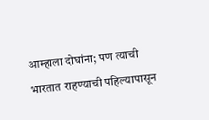आम्हाला दोघांना; पण त्याची भारतात राहण्याची पहिल्यापासून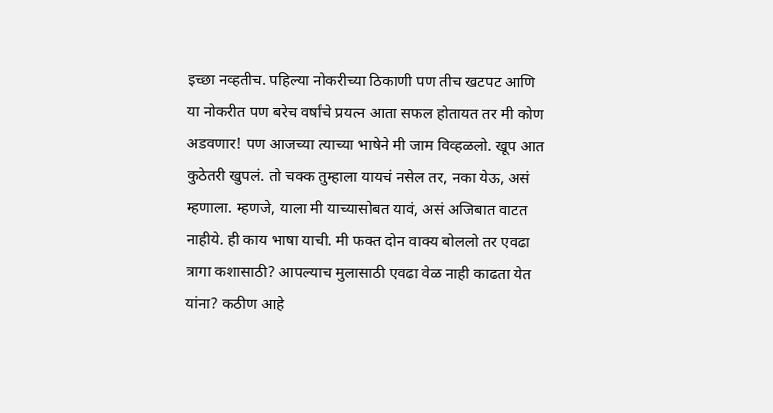इच्छा नव्हतीच. पहिल्या नोकरीच्या ठिकाणी पण तीच खटपट आणि या नोकरीत पण बरेच वर्षांचे प्रयत्न आता सफल होतायत तर मी कोण अडवणार! पण आजच्या त्याच्या भाषेने मी जाम विव्हळलो. खूप आत कुठेतरी खुपलं. तो चक्क तुम्हाला यायचं नसेल तर, नका येऊ, असं म्हणाला. म्हणजे, याला मी याच्यासोबत यावं, असं अजिबात वाटत नाहीये. ही काय भाषा याची. मी फक्त दोन वाक्य बोललो तर एवढा त्रागा कशासाठी? आपल्याच मुलासाठी एवढा वेळ नाही काढता येत यांना? कठीण आहे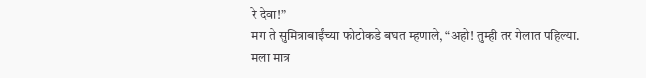रे देवा!”
मग ते सुमित्राबाईंच्या फोटोकडे बघत म्हणाले, “अहो! तुम्ही तर गेलात पहिल्या. मला मात्र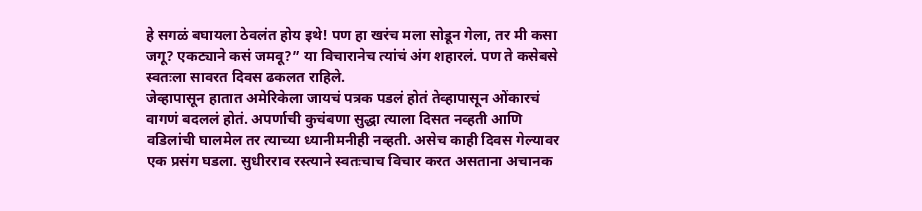हे सगळं बघायला ठेवलंत होय इथे! पण हा खरंच मला सोडून गेला, तर मी कसा जगू? एकट्याने कसं जमवू?” या विचारानेच त्यांचं अंग शहारलं. पण ते कसेबसे स्वतःला सावरत दिवस ढकलत राहिले.
जेव्हापासून हातात अमेरिकेला जायचं पत्रक पडलं होतं तेव्हापासून ओंकारचं वागणं बदललं होतं. अपर्णाची कुचंबणा सुद्धा त्याला दिसत नव्हती आणि वडिलांची घालमेल तर त्याच्या ध्यानीमनीही नव्हती. असेच काही दिवस गेल्यावर एक प्रसंग घडला. सुधीरराव रस्त्याने स्वतःचाच विचार करत असताना अचानक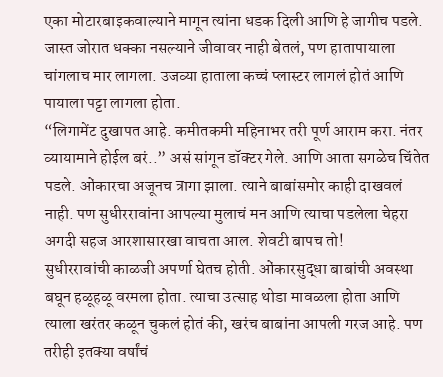एका मोटारबाइकवाल्याने मागून त्यांना धडक दिली आणि हे जागीच पडले. जास्त जोरात धक्का नसल्याने जीवावर नाही बेतलं, पण हातापायाला चांगलाच मार लागला. उजव्या हाताला कच्चं प्लास्टर लागलं होतं आणि पायाला पट्टा लागला होता.
“लिगामेंट दुखापत आहे. कमीतकमी महिनाभर तरी पूर्ण आराम करा. नंतर व्यायामाने होईल बरं..” असं सांगून डॉक्टर गेले. आणि आता सगळेच चिंतेत पडले. ओंकारचा अजूनच त्रागा झाला. त्याने बाबांसमोर काही दाखवलं नाही. पण सुधीररावांना आपल्या मुलाचं मन आणि त्याचा पडलेला चेहरा अगदी सहज आरशासारखा वाचता आल. शेवटी बापच तो!
सुधीररावांची काळजी अपर्णा घेतच होती. ओंकारसुद्धा बाबांची अवस्था बघून हळूहळू वरमला होता. त्याचा उत्साह थोडा मावळला होता आणि त्याला खरंतर कळून चुकलं होतं की, खरंच बाबांना आपली गरज आहे. पण तरीही इतक्या वर्षांचं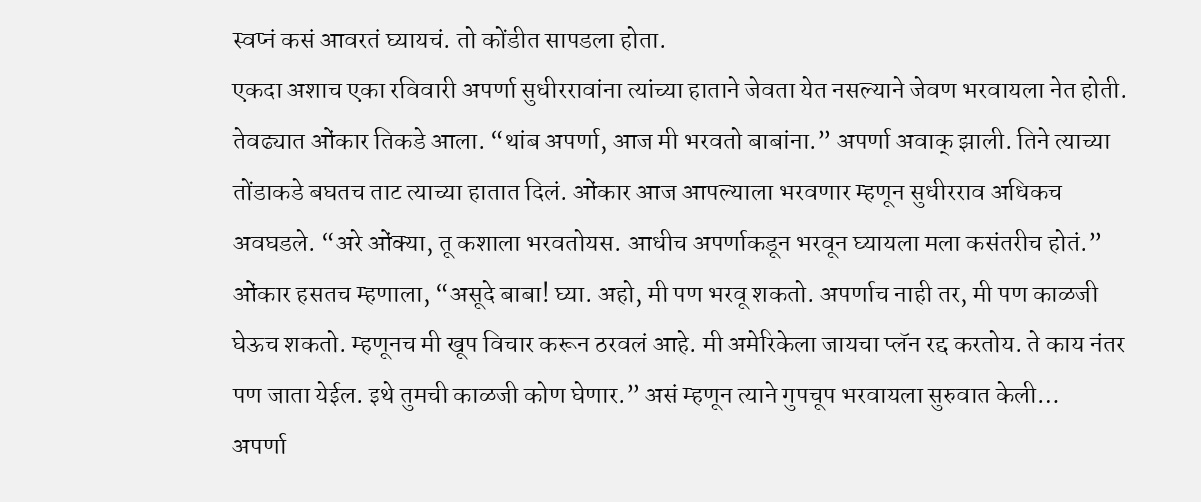स्वप्नं कसं आवरतं घ्यायचं. तो कोंडीत सापडला होता.
एकदा अशाच एका रविवारी अपर्णा सुधीररावांना त्यांच्या हाताने जेवता येत नसल्याने जेवण भरवायला नेत होती. तेवढ्यात ओंकार तिकडे आला. “थांब अपर्णा, आज मी भरवतो बाबांना.” अपर्णा अवाक् झाली. तिने त्याच्या तोंडाकडे बघतच ताट त्याच्या हातात दिलं. ओंकार आज आपल्याला भरवणार म्हणून सुधीरराव अधिकच अवघडले. “अरे ओंक्या, तू कशाला भरवतोयस. आधीच अपर्णाकडून भरवून घ्यायला मला कसंतरीच होतं.” ओंकार हसतच म्हणाला, “असूदे बाबा! घ्या. अहो, मी पण भरवू शकतो. अपर्णाच नाही तर, मी पण काळजी घेऊच शकतो. म्हणूनच मी खूप विचार करून ठरवलं आहे. मी अमेरिकेला जायचा प्लॅन रद्द करतोय. ते काय नंतर पण जाता येईल. इथे तुमची काळजी कोण घेणार.” असं म्हणून त्याने गुपचूप भरवायला सुरुवात केली…
अपर्णा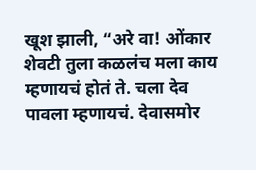खूश झाली, “अरे वा! ओंकार शेवटी तुला कळलंच मला काय म्हणायचं होतं ते. चला देव पावला म्हणायचं. देवासमोर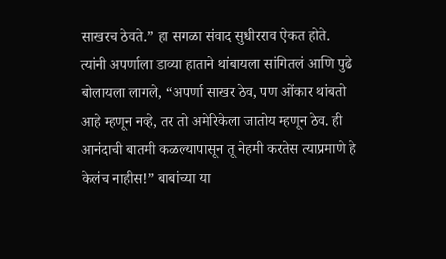साखरच ठेवते.” हा सगळा संवाद सुधीरराव ऐकत होते. त्यांनी अपर्णाला डाव्या हाताने थांबायला सांगितलं आणि पुढे बोलायला लागले, “अपर्णा साखर ठेव, पण ओंकार थांबतो आहे म्हणून नव्हे, तर तो अमेरिकेला जातोय म्हणून ठेव. ही आनंदाची बातमी कळल्यापासून तू नेहमी करतेस त्याप्रमाणे हे केलंच नाहीस!” बाबांच्या या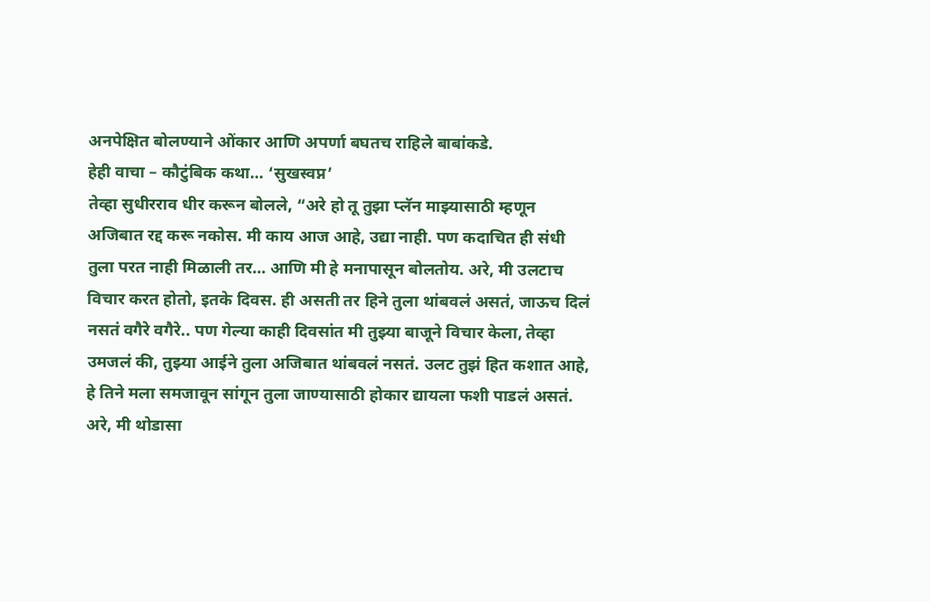अनपेक्षित बोलण्याने ओंकार आणि अपर्णा बघतच राहिले बाबांकडे.
हेही वाचा – कौटुंबिक कथा… ‘सुखस्वप्न’
तेव्हा सुधीरराव धीर करून बोलले, “अरे हो तू तुझा प्लॅन माझ्यासाठी म्हणून अजिबात रद्द करू नकोस. मी काय आज आहे, उद्या नाही. पण कदाचित ही संधी तुला परत नाही मिळाली तर… आणि मी हे मनापासून बोलतोय. अरे, मी उलटाच विचार करत होतो, इतके दिवस. ही असती तर हिने तुला थांबवलं असतं, जाऊच दिलं नसतं वगैरे वगैरे.. पण गेल्या काही दिवसांत मी तुझ्या बाजूने विचार केला, तेव्हा उमजलं की, तुझ्या आईने तुला अजिबात थांबवलं नसतं. उलट तुझं हित कशात आहे, हे तिने मला समजावून सांगून तुला जाण्यासाठी होकार द्यायला फशी पाडलं असतं. अरे, मी थोडासा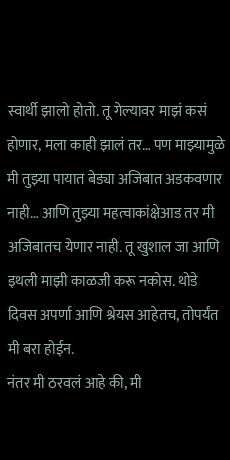स्वार्थी झालो होतो. तू गेल्यावर माझं कसं होणार, मला काही झालं तर… पण माझ्यामुळे मी तुझ्या पायात बेड्या अजिबात अडकवणार नाही… आणि तुझ्या महत्वाकांक्षेआड तर मी अजिबातच येणार नाही. तू खुशाल जा आणि इथली माझी काळजी करू नकोस. थोडे दिवस अपर्णा आणि श्रेयस आहेतच, तोपर्यंत मी बरा होईन.
नंतर मी ठरवलं आहे की, मी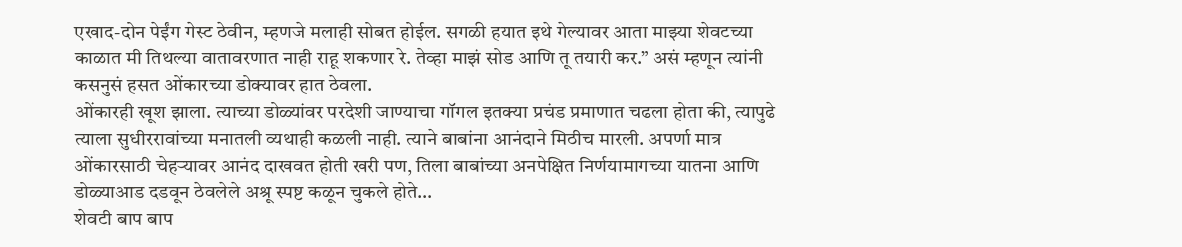एखाद-दोन पेईंग गेस्ट ठेवीन, म्हणजे मलाही सोबत होईल. सगळी हयात इथे गेल्यावर आता माझ्या शेवटच्या काळात मी तिथल्या वातावरणात नाही राहू शकणार रे. तेव्हा माझं सोड आणि तू तयारी कर.” असं म्हणून त्यांनी कसनुसं हसत ओंकारच्या डोक्यावर हात ठेवला.
ओंकारही खूश झाला. त्याच्या डोळ्यांवर परदेशी जाण्याचा गॉगल इतक्या प्रचंड प्रमाणात चढला होता की, त्यापुढे त्याला सुधीररावांच्या मनातली व्यथाही कळली नाही. त्याने बाबांना आनंदाने मिठीच मारली. अपर्णा मात्र ओंकारसाठी चेहऱ्यावर आनंद दाखवत होती खरी पण, तिला बाबांच्या अनपेक्षित निर्णयामागच्या यातना आणि डोळ्याआड दडवून ठेवलेले अश्रू स्पष्ट कळून चुकले होते…
शेवटी बाप बाप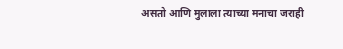असतो आणि मुलाला त्याच्या मनाचा जराही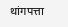थांगपत्ता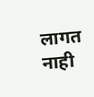लागत नाही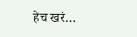हेच खरं…